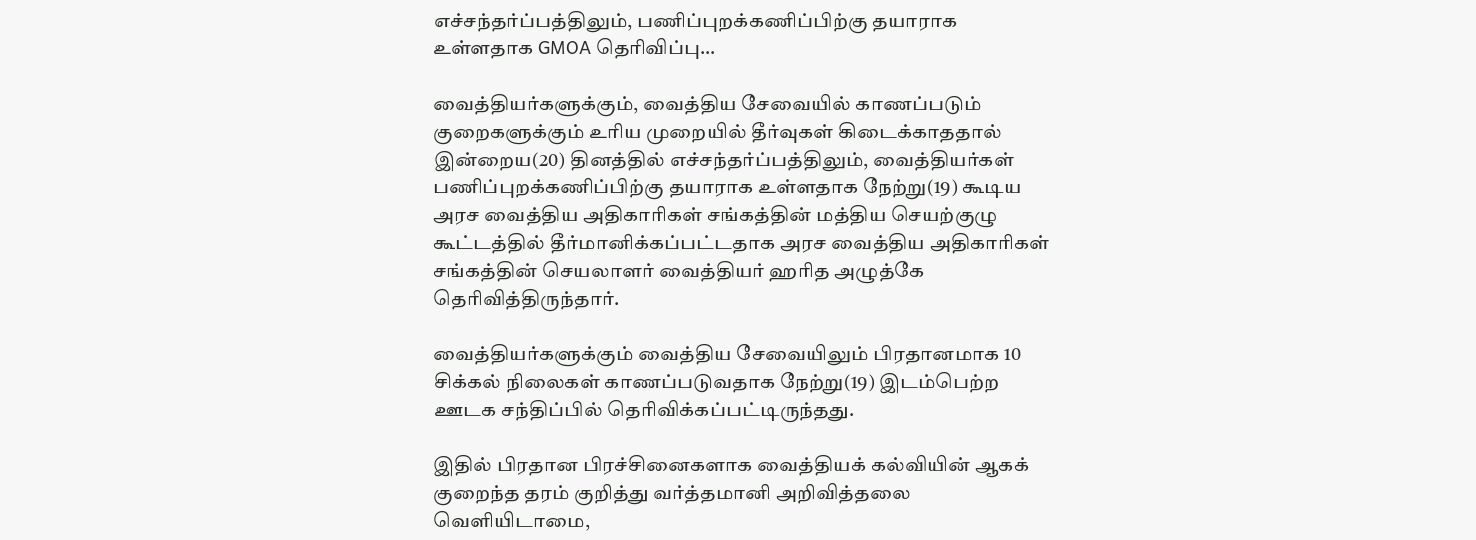எச்சந்தர்ப்பத்திலும், பணிப்புறக்கணிப்பிற்கு தயாராக உள்ளதாக GMOA தெரிவிப்பு…

வைத்தியர்களுக்கும், வைத்திய சேவையில் காணப்படும் குறைகளுக்கும் உரிய முறையில் தீர்வுகள் கிடைக்காததால் இன்றைய(20) தினத்தில் எச்சந்தர்ப்பத்திலும், வைத்தியர்கள் பணிப்புறக்கணிப்பிற்கு தயாராக உள்ளதாக நேற்று(19) கூடிய அரச வைத்திய அதிகாரிகள் சங்கத்தின் மத்திய செயற்குழு கூட்டத்தில் தீர்மானிக்கப்பட்டதாக அரச வைத்திய அதிகாரிகள் சங்கத்தின் செயலாளர் வைத்தியர் ஹரித அழுத்கே தெரிவித்திருந்தார்.

வைத்தியர்களுக்கும் வைத்திய சேவையிலும் பிரதானமாக 10 சிக்கல் நிலைகள் காணப்படுவதாக நேற்று(19) இடம்பெற்ற ஊடக சந்திப்பில் தெரிவிக்கப்பட்டிருந்தது.

இதில் பிரதான பிரச்சினைகளாக வைத்தியக் கல்வியின் ஆகக் குறைந்த தரம் குறித்து வர்த்தமானி அறிவித்தலை வெளியிடாமை,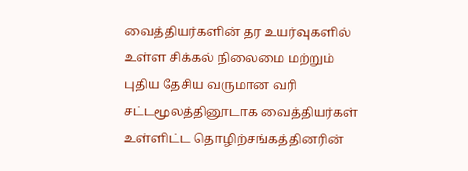வைத்தியர்களின் தர உயர்வுகளில் உள்ள சிக்கல் நிலைமை மற்றும் புதிய தேசிய வருமான வரி சட்டமூலத்தினூடாக வைத்தியர்கள் உள்ளிட்ட தொழிற்சங்கத்தினரின்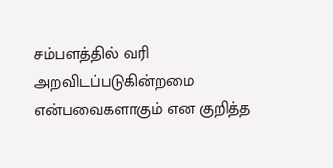சம்பளத்தில் வரி அறவிடப்படுகின்றமை என்பவைகளாகும் என குறித்த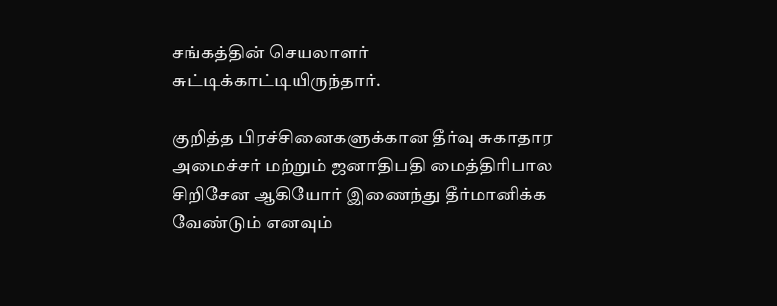சங்கத்தின் செயலாளர் சுட்டிக்காட்டியிருந்தார்.

குறித்த பிரச்சினைகளுக்கான தீர்வு சுகாதார அமைச்சர் மற்றும் ஜனாதிபதி மைத்திரிபால சிறிசேன ஆகியோர் இணைந்து தீர்மானிக்க வேண்டும் எனவும்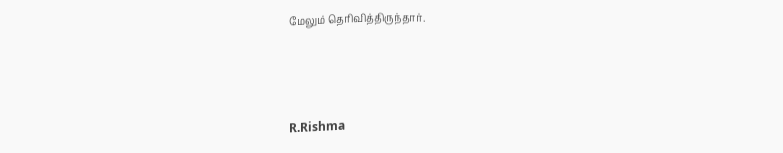மேலும் தெரிவித்திருந்தார்.



R.Rishma